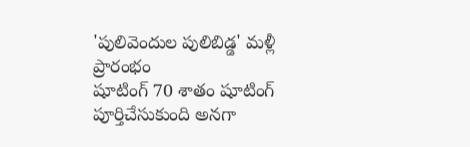'పులివెందుల పులిబిడ్డ' మళ్లీ ప్రారంభం
షూటింగ్ 70 శాతం షూటింగ్ పూర్తిచేసుకుంది అనగా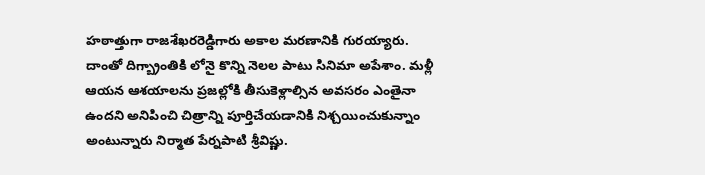హఠాత్తుగా రాజశేఖరరెడ్డిగారు అకాల మరణానికి గురయ్యారు. దాంతో దిగ్బ్రాంతికి లోనై కొన్ని నెలల పాటు సినిమా అపేశాం. మళ్లీ ఆయన ఆశయాలను ప్రజల్లోకి తీసుకెళ్లాల్సిన అవసరం ఎంతైనా ఉందని అనిపించి చిత్రాన్ని పూర్తిచేయడానికి నిశ్చయించుకున్నాం అంటున్నారు నిర్మాత పేర్నపాటి శ్రీవిష్ణు.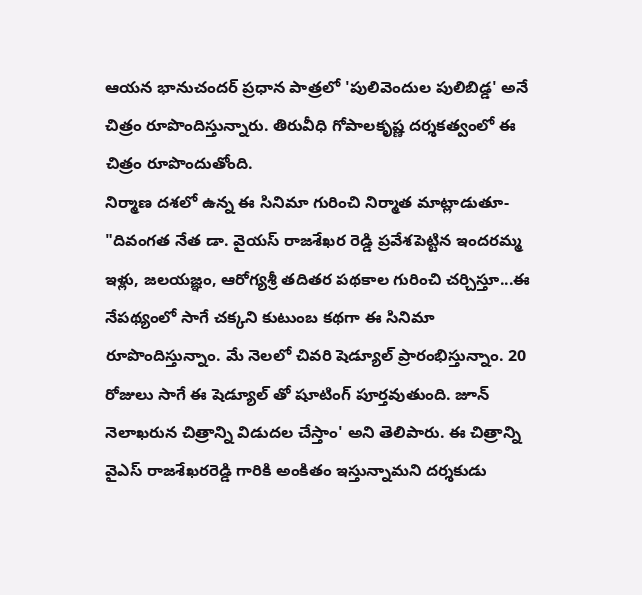ఆయన భానుచందర్ ప్రధాన పాత్రలో 'పులివెందుల పులిబిడ్డ' అనే చిత్రం రూపొందిస్తున్నారు. తిరువీధి గోపాలకృష్ణ దర్శకత్వంలో ఈ చిత్రం రూపొందుతోంది.
నిర్మాణ దశలో ఉన్న ఈ సినిమా గురించి నిర్మాత మాట్లాడుతూ- "దివంగత నేత డా. వైయస్ రాజశేఖర రెడ్డి ప్రవేశపెట్టిన ఇందరమ్మ ఇళ్లు, జలయజ్ఞం, ఆరోగ్యశ్రీ తదితర పథకాల గురించి చర్చిస్తూ...ఈ నేపథ్యంలో సాగే చక్కని కుటుంబ కథగా ఈ సినిమా రూపొందిస్తున్నాం. మే నెలలో చివరి షెడ్యూల్ ప్రారంభిస్తున్నాం. 20 రోజులు సాగే ఈ షెడ్యూల్ తో షూటింగ్ పూర్తవుతుంది. జూన్ నెలాఖరున చిత్రాన్ని విడుదల చేస్తాం' అని తెలిపారు. ఈ చిత్రాన్ని వైఎస్ రాజశేఖరరెడ్డి గారికి అంకితం ఇస్తున్నామని దర్శకుడు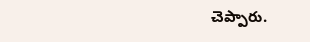చెప్పారు.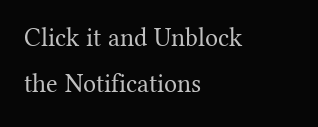Click it and Unblock the Notifications